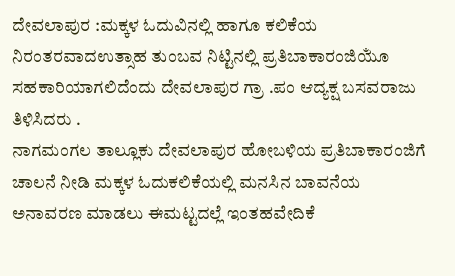ದೇವಲಾಪುರ :ಮಕ್ಕಳ ಓದುವಿನಲ್ಲಿ ಹಾಗೂ ಕಲಿಕೆಯ ನಿರಂತರವಾದಉತ್ಸಾಹ ತುಂಬವ ನಿಟ್ಟಿನಲ್ಲಿ ಪ್ರತಿಬಾಕಾರಂಜಿಯೂಁ ಸಹಕಾರಿಯಾಗಲಿದೆಂದು ದೇವಲಾಪುರ ಗ್ರಾ .ಪಂ ಆದ್ಯಕ್ಷ ಬಸವರಾಜು ತಿಳಿಸಿದರು .
ನಾಗಮಂಗಲ ತಾಲ್ಲೂಕು ದೇವಲಾಪುರ ಹೋಬಳಿಯ ಪ್ರತಿಬಾಕಾರಂಜಿಗೆ ಚಾಲನೆ ನೀಡಿ ಮಕ್ಕಳ ಓದುಕಲಿಕೆಯಲ್ಲಿ ಮನಸಿನ ಬಾವನೆಯ ಅನಾವರಣ ಮಾಡಲು ಈಮಟ್ಟದಲ್ಲೆ ಇಂತಹವೇದಿಕೆ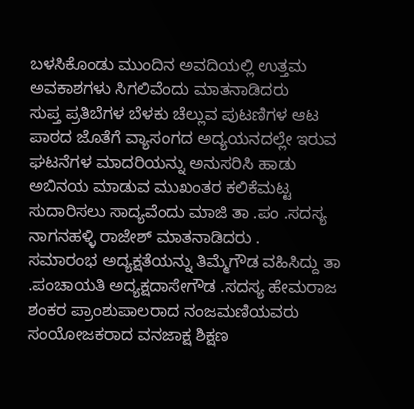ಬಳಸಿಕೊಂಡು ಮುಂದಿನ ಅವದಿಯಲ್ಲಿ ಉತ್ತಮ ಅವಕಾಶಗಳು ಸಿಗಲಿವೆಂದು ಮಾತನಾಡಿದರು
ಸುಪ್ತ ಪ್ರತಿಬೆಗಳ ಬೆಳಕು ಚೆಲ್ಲುವ ಪುಟಣಿಗಳ ಆಟ ಪಾಠದ ಜೊತೆಗೆ ವ್ಯಾಸಂಗದ ಅದ್ಯಯನದಲ್ಲೇ ಇರುವ ಘಟನೆಗಳ ಮಾದರಿಯನ್ನು ಅನುಸರಿಸಿ ಹಾಡು ಅಬಿನಯ ಮಾಡುವ ಮುಖಂತರ ಕಲಿಕೆಮಟ್ಟ ಸುದಾರಿಸಲು ಸಾದ್ಯವೆಂದು ಮಾಜಿ ತಾ .ಪಂ .ಸದಸ್ಯ ನಾಗನಹಳ್ಳಿ ರಾಜೇಶ್ ಮಾತನಾಡಿದರು .
ಸಮಾರಂಭ ಅದ್ಯಕ್ಷತೆಯನ್ನು ತಿಮ್ಮೆಗೌಡ ವಹಿಸಿದ್ದು ತಾ .ಪಂಚಾಯತಿ ಅದ್ಯಕ್ಷದಾಸೇಗೌಡ .ಸದಸ್ಯ ಹೇಮರಾಜ ಶಂಕರ ಪ್ರಾಂಶುಪಾಲರಾದ ನಂಜಮಣಿಯವರು ಸಂಯೋಜಕರಾದ ವನಜಾಕ್ಷ ಶಿಕ್ಷಣ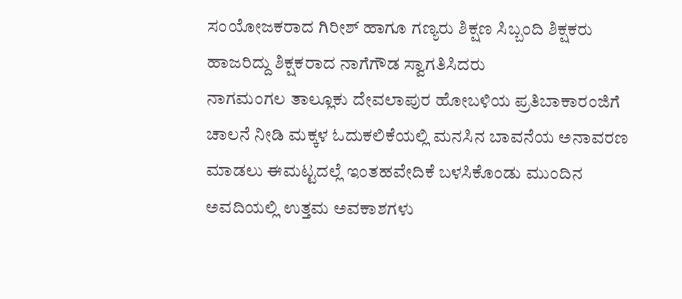ಸಂಯೋಜಕರಾದ ಗಿರೀಶ್ ಹಾಗೂ ಗಣ್ಯರು ಶಿಕ್ಷಣ ಸಿಬ್ಬಂದಿ ಶಿಕ್ಷಕರು ಹಾಜರಿದ್ದು ಶಿಕ್ಷಕರಾದ ನಾಗೆಗೌಡ ಸ್ವಾಗತಿಸಿದರು
ನಾಗಮಂಗಲ ತಾಲ್ಲೂಕು ದೇವಲಾಪುರ ಹೋಬಳಿಯ ಪ್ರತಿಬಾಕಾರಂಜಿಗೆ ಚಾಲನೆ ನೀಡಿ ಮಕ್ಕಳ ಓದುಕಲಿಕೆಯಲ್ಲಿ ಮನಸಿನ ಬಾವನೆಯ ಅನಾವರಣ ಮಾಡಲು ಈಮಟ್ಟದಲ್ಲೆ ಇಂತಹವೇದಿಕೆ ಬಳಸಿಕೊಂಡು ಮುಂದಿನ ಅವದಿಯಲ್ಲಿ ಉತ್ತಮ ಅವಕಾಶಗಳು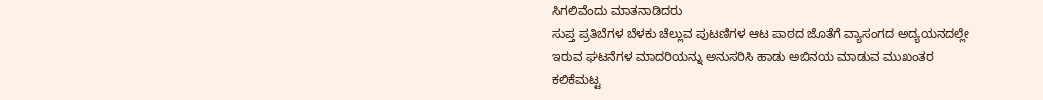ಸಿಗಲಿವೆಂದು ಮಾತನಾಡಿದರು
ಸುಪ್ತ ಪ್ರತಿಬೆಗಳ ಬೆಳಕು ಚೆಲ್ಲುವ ಪುಟಣಿಗಳ ಆಟ ಪಾಠದ ಜೊತೆಗೆ ವ್ಯಾಸಂಗದ ಅದ್ಯಯನದಲ್ಲೇ ಇರುವ ಘಟನೆಗಳ ಮಾದರಿಯನ್ನು ಅನುಸರಿಸಿ ಹಾಡು ಅಬಿನಯ ಮಾಡುವ ಮುಖಂತರ ಕಲಿಕೆಮಟ್ಟ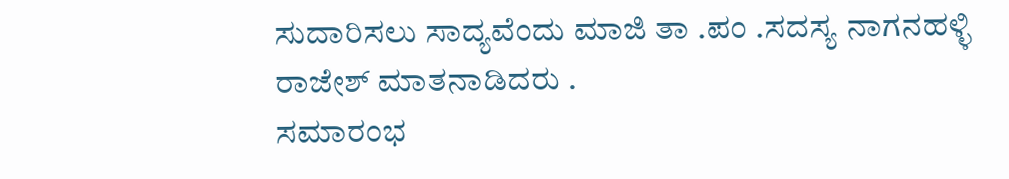ಸುದಾರಿಸಲು ಸಾದ್ಯವೆಂದು ಮಾಜಿ ತಾ .ಪಂ .ಸದಸ್ಯ ನಾಗನಹಳ್ಳಿ ರಾಜೇಶ್ ಮಾತನಾಡಿದರು .
ಸಮಾರಂಭ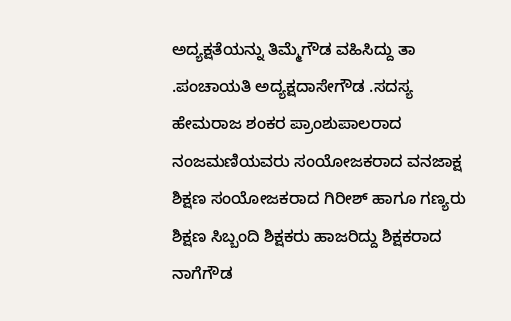ಅದ್ಯಕ್ಷತೆಯನ್ನು ತಿಮ್ಮೆಗೌಡ ವಹಿಸಿದ್ದು ತಾ .ಪಂಚಾಯತಿ ಅದ್ಯಕ್ಷದಾಸೇಗೌಡ .ಸದಸ್ಯ ಹೇಮರಾಜ ಶಂಕರ ಪ್ರಾಂಶುಪಾಲರಾದ ನಂಜಮಣಿಯವರು ಸಂಯೋಜಕರಾದ ವನಜಾಕ್ಷ ಶಿಕ್ಷಣ ಸಂಯೋಜಕರಾದ ಗಿರೀಶ್ ಹಾಗೂ ಗಣ್ಯರು ಶಿಕ್ಷಣ ಸಿಬ್ಬಂದಿ ಶಿಕ್ಷಕರು ಹಾಜರಿದ್ದು ಶಿಕ್ಷಕರಾದ ನಾಗೆಗೌಡ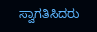ಸ್ವಾಗತಿಸಿದರು